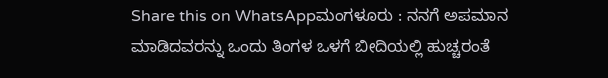Share this on WhatsAppಮಂಗಳೂರು : ನನಗೆ ಅಪಮಾನ ಮಾಡಿದವರನ್ನು ಒಂದು ತಿಂಗಳ ಒಳಗೆ ಬೀದಿಯಲ್ಲಿ ಹುಚ್ಚರಂತೆ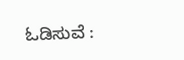ಓಡಿಸುವೆ :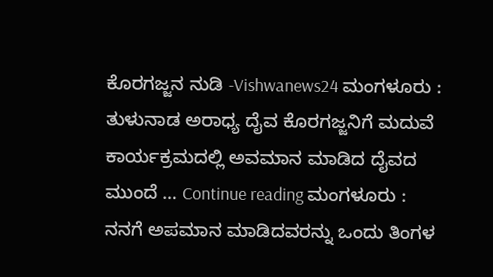ಕೊರಗಜ್ಜನ ನುಡಿ -Vishwanews24 ಮಂಗಳೂರು : ತುಳುನಾಡ ಅರಾಧ್ಯ ದೈವ ಕೊರಗಜ್ಜನಿಗೆ ಮದುವೆ ಕಾರ್ಯಕ್ರಮದಲ್ಲಿ ಅವಮಾನ ಮಾಡಿದ ದೈವದ ಮುಂದೆ … Continue reading ಮಂಗಳೂರು : ನನಗೆ ಅಪಮಾನ ಮಾಡಿದವರನ್ನು ಒಂದು ತಿಂಗಳ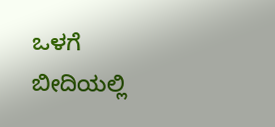ಒಳಗೆ ಬೀದಿಯಲ್ಲಿ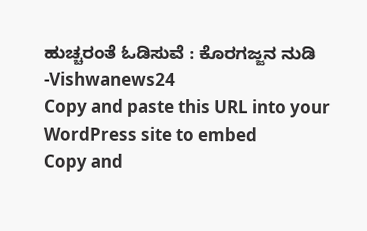ಹುಚ್ಚರಂತೆ ಓಡಿಸುವೆ : ಕೊರಗಜ್ಜನ ನುಡಿ -Vishwanews24
Copy and paste this URL into your WordPress site to embed
Copy and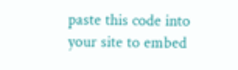paste this code into your site to embed